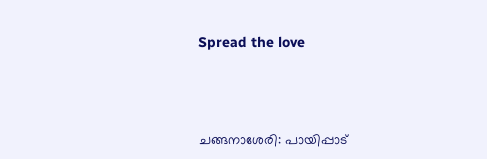Spread the love



ചങ്ങനാശേരി: പായിപ്പാട്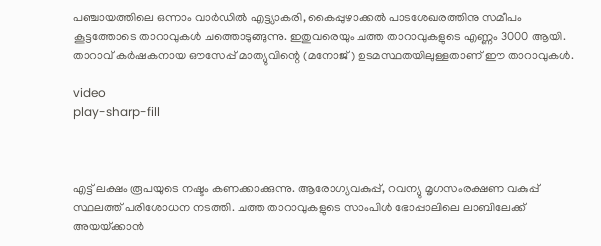പഞ്ചായത്തിലെ ഒന്നാം വാർഡിൽ എട്ട്യാകരി, കൈപ്പുഴാക്കൽ പാടശേഖരത്തിനു സമീപം കൂട്ടത്തോടെ താറാവുകൾ ചത്തൊടുങ്ങുന്നു. ഇതുവരെയും ചത്ത താറാവുകളുടെ എണ്ണം 3000 ആയി. താറാവ് കർഷകനായ ഔസേപ്പ് മാത്യുവിന്റെ (മനോജ്) ഉടമസ്ഥതയിലുള്ളതാണ്‌ ഈ താറാവുകൾ.

video
play-sharp-fill



എട്ട്‌ ലക്ഷം രൂപയുടെ നഷ്ടം കണക്കാക്കുന്നു. ആരോഗ്യവകുപ്പ്, റവന്യു മൃഗസംരക്ഷണ വകുപ്പ് സ്ഥലത്ത് പരിശോധന നടത്തി. ചത്ത താറാവുകളുടെ സാംപിൾ ഭോപ്പാലിലെ ലാബിലേക്ക് അയയ്‌ക്കാൻ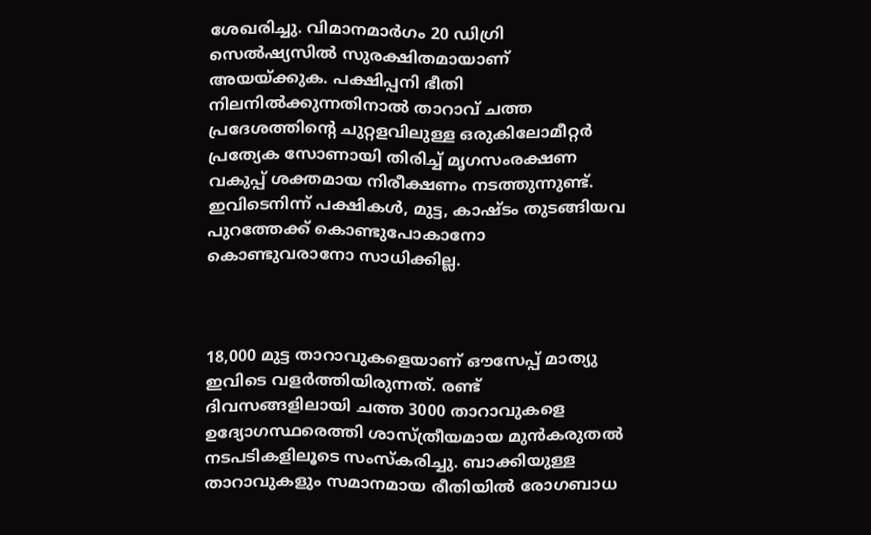ശേഖരിച്ചു. വിമാനമാർഗം 20 ഡിഗ്രി സെൽഷ്യസിൽ സുരക്ഷിതമായാണ് അയയ്‌ക്കുക. പക്ഷിപ്പനി ഭീതി നിലനിൽക്കുന്നതിനാൽ താറാവ് ചത്ത പ്രദേശത്തിന്റെ ചുറ്റളവിലുള്ള ഒരുകിലോമീറ്റർ പ്രത്യേക സോണായി തിരിച്ച്‌ മൃഗസംരക്ഷണ വകുപ്പ് ശക്തമായ നിരീക്ഷണം നടത്തുന്നുണ്ട്. ഇവിടെനിന്ന്‌ പക്ഷികൾ, മുട്ട, കാഷ്‌ടം തുടങ്ങിയവ പുറത്തേക്ക് കൊണ്ടുപോകാനോ കൊണ്ടുവരാനോ സാധിക്കില്ല.



18,000 മുട്ട താറാവുകളെയാണ് ഔസേപ്പ് മാത്യു ഇവിടെ വളർത്തിയിരുന്നത്. രണ്ട് ദിവസങ്ങളിലായി ചത്ത 3000 താറാവുകളെ ഉദ്യോഗസ്ഥരെത്തി ശാസ്ത്രീയമായ മുൻകരുതൽ നടപടികളിലൂടെ സംസ്‌കരിച്ചു. ബാക്കിയുള്ള താറാവുകളും സമാനമായ രീതിയിൽ രോഗബാധ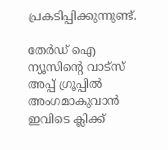പ്രകടിപ്പിക്കുന്നുണ്ട്.

തേർഡ് ഐ ന്യൂസിന്റെ വാട്സ് അപ്പ് ഗ്രൂപ്പിൽ അംഗമാകുവാൻ ഇവിടെ ക്ലിക്ക്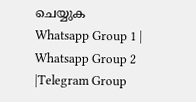ചെയ്യുക
Whatsapp Group 1 | Whatsapp Group 2 |Telegram Group